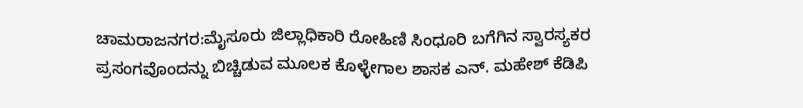ಚಾಮರಾಜನಗರ:ಮೈಸೂರು ಜಿಲ್ಲಾಧಿಕಾರಿ ರೋಹಿಣಿ ಸಿಂಧೂರಿ ಬಗೆಗಿನ ಸ್ವಾರಸ್ಯಕರ ಪ್ರಸಂಗವೊಂದನ್ನು ಬಿಚ್ಚಿಡುವ ಮೂಲಕ ಕೊಳ್ಳೇಗಾಲ ಶಾಸಕ ಎನ್. ಮಹೇಶ್ ಕೆಡಿಪಿ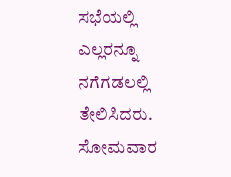ಸಭೆಯಲ್ಲಿ ಎಲ್ಲರನ್ನೂ ನಗೆಗಡಲಲ್ಲಿ ತೇಲಿಸಿದರು.
ಸೋಮವಾರ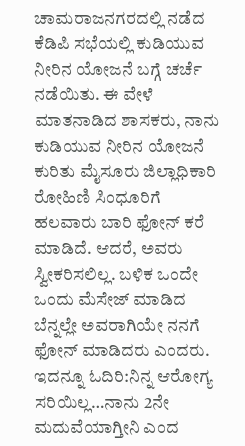ಚಾಮರಾಜನಗರದಲ್ಲಿ ನಡೆದ ಕೆಡಿಪಿ ಸಭೆಯಲ್ಲಿ ಕುಡಿಯುವ ನೀರಿನ ಯೋಜನೆ ಬಗ್ಗೆ ಚರ್ಚೆ ನಡೆಯಿತು. ಈ ವೇಳೆ ಮಾತನಾಡಿದ ಶಾಸಕರು, ನಾನು ಕುಡಿಯುವ ನೀರಿನ ಯೋಜನೆ ಕುರಿತು ಮೈಸೂರು ಜಿಲ್ಲಾಧಿಕಾರಿ ರೋಹಿಣಿ ಸಿಂಧೂರಿಗೆ ಹಲವಾರು ಬಾರಿ ಫೋನ್ ಕರೆ ಮಾಡಿದೆ. ಆದರೆ, ಅವರು ಸ್ವೀಕರಿಸಲಿಲ್ಲ. ಬಳಿಕ ಒಂದೇ ಒಂದು ಮೆಸೇಜ್ ಮಾಡಿದ ಬೆನ್ನಲ್ಲೇ ಅವರಾಗಿಯೇ ನನಗೆ ಫೋನ್ ಮಾಡಿದರು ಎಂದರು.
ಇದನ್ನೂ ಓದಿರಿ:ನಿನ್ನ ಆರೋಗ್ಯ ಸರಿಯಿಲ್ಲ…ನಾನು 2ನೇ ಮದುವೆಯಾಗ್ತೀನಿ ಎಂದ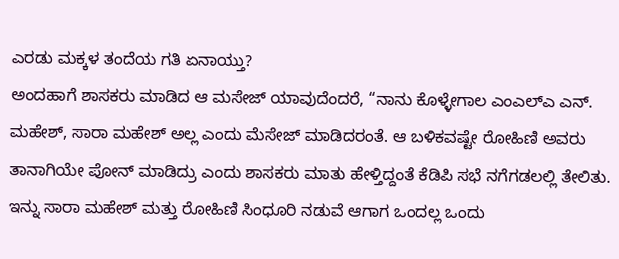ಎರಡು ಮಕ್ಕಳ ತಂದೆಯ ಗತಿ ಏನಾಯ್ತು?
ಅಂದಹಾಗೆ ಶಾಸಕರು ಮಾಡಿದ ಆ ಮಸೇಜ್ ಯಾವುದೆಂದರೆ, “ನಾನು ಕೊಳ್ಳೇಗಾಲ ಎಂಎಲ್ಎ ಎನ್. ಮಹೇಶ್, ಸಾರಾ ಮಹೇಶ್ ಅಲ್ಲ ಎಂದು ಮೆಸೇಜ್ ಮಾಡಿದರಂತೆ. ಆ ಬಳಿಕವಷ್ಟೇ ರೋಹಿಣಿ ಅವರು ತಾನಾಗಿಯೇ ಪೋನ್ ಮಾಡಿದ್ರು ಎಂದು ಶಾಸಕರು ಮಾತು ಹೇಳ್ತಿದ್ದಂತೆ ಕೆಡಿಪಿ ಸಭೆ ನಗೆಗಡಲಲ್ಲಿ ತೇಲಿತು.
ಇನ್ನು ಸಾರಾ ಮಹೇಶ್ ಮತ್ತು ರೋಹಿಣಿ ಸಿಂಧೂರಿ ನಡುವೆ ಆಗಾಗ ಒಂದಲ್ಲ ಒಂದು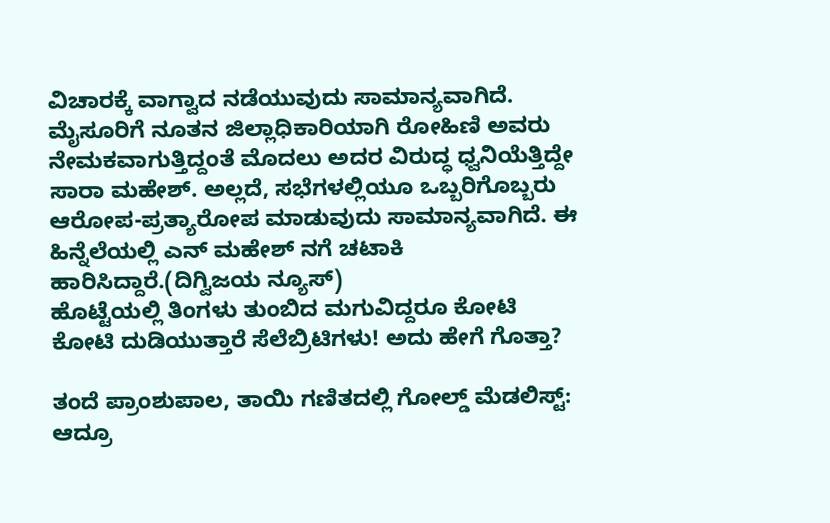ವಿಚಾರಕ್ಕೆ ವಾಗ್ವಾದ ನಡೆಯುವುದು ಸಾಮಾನ್ಯವಾಗಿದೆ. ಮೈಸೂರಿಗೆ ನೂತನ ಜಿಲ್ಲಾಧಿಕಾರಿಯಾಗಿ ರೋಹಿಣಿ ಅವರು ನೇಮಕವಾಗುತ್ತಿದ್ದಂತೆ ಮೊದಲು ಅದರ ವಿರುದ್ಧ ಧ್ವನಿಯೆತ್ತಿದ್ದೇ ಸಾರಾ ಮಹೇಶ್. ಅಲ್ಲದೆ, ಸಭೆಗಳಲ್ಲಿಯೂ ಒಬ್ಬರಿಗೊಬ್ಬರು ಆರೋಪ-ಪ್ರತ್ಯಾರೋಪ ಮಾಡುವುದು ಸಾಮಾನ್ಯವಾಗಿದೆ. ಈ ಹಿನ್ನೆಲೆಯಲ್ಲಿ ಎನ್ ಮಹೇಶ್ ನಗೆ ಚಟಾಕಿ ಹಾರಿಸಿದ್ದಾರೆ.(ದಿಗ್ವಿಜಯ ನ್ಯೂಸ್)
ಹೊಟ್ಟೆಯಲ್ಲಿ ತಿಂಗಳು ತುಂಬಿದ ಮಗುವಿದ್ದರೂ ಕೋಟಿ ಕೋಟಿ ದುಡಿಯುತ್ತಾರೆ ಸೆಲೆಬ್ರಿಟಿಗಳು! ಅದು ಹೇಗೆ ಗೊತ್ತಾ?

ತಂದೆ ಪ್ರಾಂಶುಪಾಲ, ತಾಯಿ ಗಣಿತದಲ್ಲಿ ಗೋಲ್ಡ್ ಮೆಡಲಿಸ್ಟ್: ಆದ್ರೂ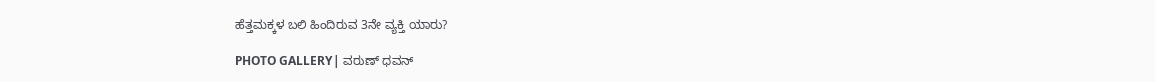ಹೆತ್ತಮಕ್ಕಳ ಬಲಿ ಹಿಂದಿರುವ 3ನೇ ವ್ಯಕ್ತಿ ಯಾರು?

PHOTO GALLERY| ವರುಣ್ ಧವನ್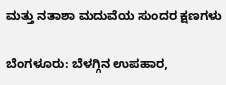ಮತ್ತು ನತಾಶಾ ಮದುವೆಯ ಸುಂದರ ಕ್ಷಣಗಳು

ಬೆಂಗಳೂರು: ಬೆಳಗ್ಗಿನ ಉಪಹಾರ,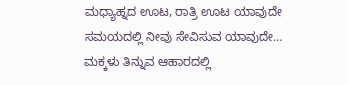ಮಧ್ಯಾಹ್ನದ ಊಟ, ರಾತ್ರಿ ಊಟ ಯಾವುದೇ ಸಮಯದಲ್ಲಿ ನೀವು ಸೇವಿಸುವ ಯಾವುದೇ…
ಮಕ್ಕಳು ತಿನ್ನುವ ಆಹಾರದಲ್ಲಿ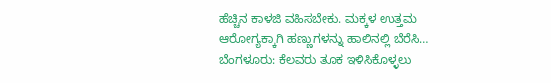ಹೆಚ್ಚಿನ ಕಾಳಜಿ ವಹಿಸಬೇಕು. ಮಕ್ಕಳ ಉತ್ತಮ ಆರೋಗ್ಯಕ್ಕಾಗಿ ಹಣ್ಣುಗಳನ್ನು ಹಾಲಿನಲ್ಲಿ ಬೆರೆಸಿ…
ಬೆಂಗಳೂರು: ಕೆಲವರು ತೂಕ ಇಳಿಸಿಕೊಳ್ಳಲು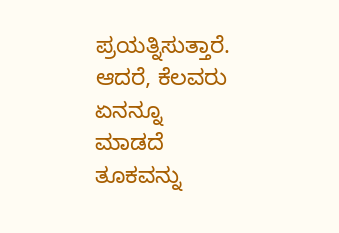ಪ್ರಯತ್ನಿಸುತ್ತಾರೆ. ಆದರೆ, ಕೆಲವರು ಏನನ್ನೂ ಮಾಡದೆ ತೂಕವನ್ನು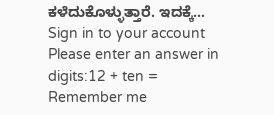ಕಳೆದುಕೊಳ್ಳುತ್ತಾರೆ. ಇದಕ್ಕೆ…
Sign in to your account
Please enter an answer in digits:12 + ten =
Remember me